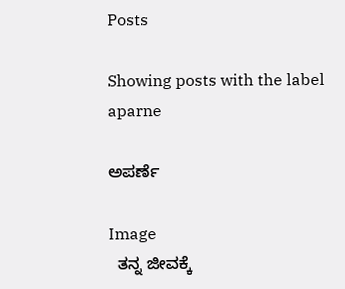Posts

Showing posts with the label aparne

ಅಪರ್ಣೆ

Image
  ತನ್ನ ಜೀವಕ್ಕೆ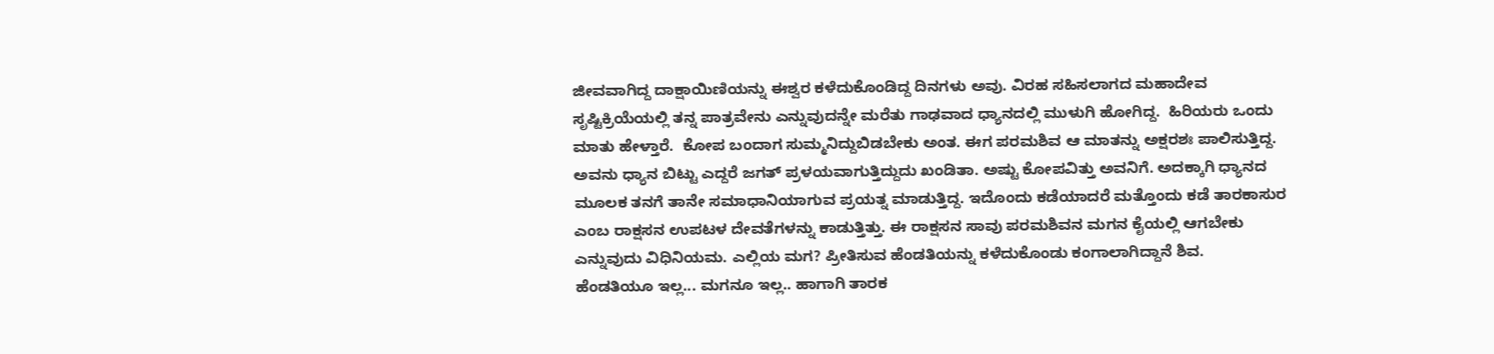ಜೀವವಾಗಿದ್ದ ದಾಕ್ಷಾಯಿಣಿಯನ್ನು ಈಶ್ವರ ಕಳೆದುಕೊಂಡಿದ್ದ ದಿನಗಳು‌ ಅವು. ವಿರಹ ಸಹಿಸಲಾಗದ ಮಹಾದೇವ ಸೃಷ್ಟಿಕ್ರಿಯೆಯಲ್ಲಿ ತನ್ನ ಪಾತ್ರವೇನು ಎನ್ನುವುದನ್ನೇ ಮರೆತು ಗಾಢವಾದ ಧ್ಯಾನದಲ್ಲಿ ಮುಳುಗಿ ಹೋಗಿದ್ದ.  ಹಿರಿಯರು ಒಂದು ಮಾತು ಹೇಳ್ತಾರೆ.  ಕೋಪ ಬಂದಾಗ ಸುಮ್ಮನಿದ್ದುಬಿಡಬೇಕು‌ ಅಂತ. ಈಗ ಪರಮಶಿವ ಆ ಮಾತನ್ನು ಅಕ್ಷರಶಃ ಪಾಲಿಸುತ್ತಿದ್ದ. ಅವನು ಧ್ಯಾನ ಬಿಟ್ಟು ಎದ್ದರೆ ಜಗತ್ ಪ್ರಳಯವಾಗುತ್ತಿದ್ದುದು ಖಂಡಿತಾ. ಅಷ್ಟು ಕೋಪವಿತ್ತು ಅವನಿಗೆ. ಅದಕ್ಕಾಗಿ ಧ್ಯಾನದ ಮೂಲಕ ತನಗೆ ತಾನೇ ಸಮಾಧಾನಿಯಾಗುವ ಪ್ರಯತ್ನ ಮಾಡುತ್ತಿದ್ದ. ಇದೊಂದು ಕಡೆಯಾದರೆ ಮತ್ತೊಂದು ಕಡೆ ತಾರಕಾಸುರ ಎಂಬ ರಾಕ್ಷಸನ ಉಪಟಳ ದೇವತೆಗಳನ್ನು ಕಾಡುತ್ತಿತ್ತು. ಈ ರಾಕ್ಷಸನ ಸಾವು ಪರಮಶಿವನ ಮಗನ ಕೈಯಲ್ಲಿ ಆಗಬೇಕು ಎನ್ನುವುದು ವಿಧಿನಿಯಮ. ಎಲ್ಲಿಯ ಮಗ? ಪ್ರೀತಿಸುವ ಹೆಂಡತಿಯನ್ನು ಕಳೆದುಕೊಂಡು ಕಂಗಾಲಾಗಿದ್ದಾನೆ ಶಿವ.  ಹೆಂಡತಿಯೂ ಇಲ್ಲ... ಮಗನೂ ಇಲ್ಲ.. ಹಾಗಾಗಿ ತಾರಕ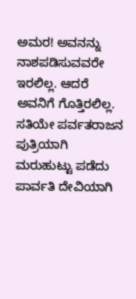ಅಮರ! ಅವನನ್ನು ನಾಶಪಡಿಸುವವರೇ ಇರಲಿಲ್ಲ. ಆದರೆ ಅವನಿಗೆ ಗೊತ್ತಿರಲಿಲ್ಲ. ಸತಿಯೇ ಪರ್ವತರಾಜನ ಪುತ್ರಿಯಾಗಿ ಮರುಹುಟ್ಟು ಪಡೆದು ಪಾರ್ವತಿ ದೇವಿಯಾಗಿ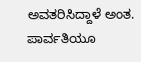ಅವತರಿಸಿದ್ದಾಳೆ ಅಂತ. ಪಾರ್ವತಿಯೂ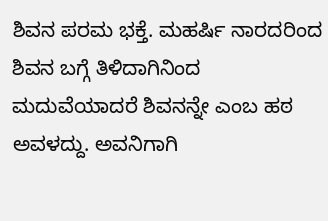ಶಿವನ‌ ಪರಮ ಭಕ್ತೆ. ಮಹರ್ಷಿ ನಾರದರಿಂದ ಶಿವನ ಬಗ್ಗೆ ತಿಳಿದಾಗಿನಿಂದ ಮದುವೆಯಾದರೆ ಶಿವನನ್ನೇ ಎಂಬ ಹಠ ಅವಳದ್ದು. ಅವನಿಗಾಗಿ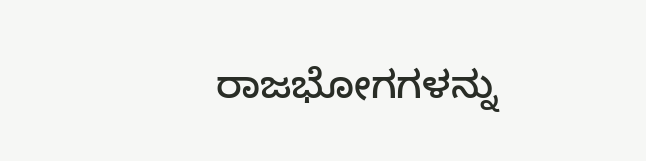ರಾಜಭೋಗಗಳನ್ನು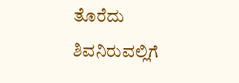ತೊರೆದು ಶಿವನಿರುವಲ್ಲಿಗೆ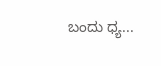ಬಂದು ಧ್ಯ...